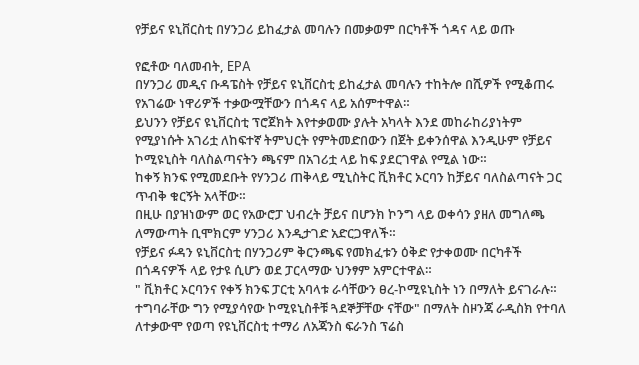የቻይና ዩኒቨርስቲ በሃንጋሪ ይከፈታል መባሉን በመቃወም በርካቶች ጎዳና ላይ ወጡ

የፎቶው ባለመብት, EPA
በሃንጋሪ መዲና ቡዳፔስት የቻይና ዩኒቨርስቲ ይከፈታል መባሉን ተከትሎ በሺዎች የሚቆጠሩ የአገሬው ነዋሪዎች ተቃውሟቸውን በጎዳና ላይ አሰምተዋል።
ይህንን የቻይና ዩኒቨርስቲ ፕሮጀክት እየተቃወሙ ያሉት አካላት እንደ መከራከሪያነትም የሚያነሱት አገሪቷ ለከፍተኛ ትምህርት የምትመድበውን በጀት ይቀንሰዋል እንዲሁም የቻይና ኮሚዩኒስት ባለስልጣናትን ጫናም በአገሪቷ ላይ ከፍ ያደርገዋል የሚል ነው።
ከቀኝ ክንፍ የሚመደቡት የሃንጋሪ ጠቅላይ ሚኒስትር ቪክቶር ኦርባን ከቻይና ባለስልጣናት ጋር ጥብቅ ቁርኝት አላቸው።
በዚሁ በያዝነውም ወር የአውሮፓ ህብረት ቻይና በሆንክ ኮንግ ላይ ወቀሳን ያዘለ መግለጫ ለማውጣት ቢሞክርም ሃንጋሪ እንዲታገድ አድርጋዋለች።
የቻይና ፉዳን ዩኒቨርስቲ በሃንጋሪም ቅርንጫፍ የመክፈቱን ዕቅድ የታቀወሙ በርካቶች በጎዳናዎች ላይ የታዩ ሲሆን ወደ ፓርላማው ህንፃም አምርተዋል።
" ቪክቶር ኦርባንና የቀኝ ክንፍ ፓርቲ አባላቱ ራሳቸውን ፀረ-ኮሚዩኒስት ነን በማለት ይናገራሉ። ተግባራቸው ግን የሚያሳየው ኮሚዩኒስቶቹ ጓደኞቻቸው ናቸው" በማለት ስዞንጃ ራዲስክ የተባለ ለተቃውሞ የወጣ የዩኒቨርስቲ ተማሪ ለአጃንስ ፍራንስ ፕሬስ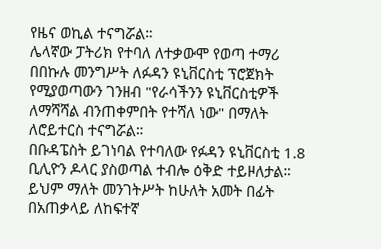የዜና ወኪል ተናግሯል።
ሌላኛው ፓትሪክ የተባለ ለተቃውሞ የወጣ ተማሪ በበኩሉ መንግሥት ለፉዳን ዩኒቨርስቲ ፕሮጀክት የሚያወጣውን ገንዘብ "የራሳችንን ዩኒቨርስቲዎች ለማሻሻል ብንጠቀምበት የተሻለ ነው" በማለት ለሮይተርስ ተናግሯል።
በቡዳፔስት ይገነባል የተባለው የፉዳን ዩኒቨርስቲ 1.8 ቢሊዮን ዶላር ያስወጣል ተብሎ ዕቅድ ተይዞለታል። ይህም ማለት መንገትሥት ከሁለት አመት በፊት በአጠቃላይ ለከፍተኛ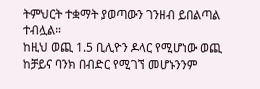ትምህርት ተቋማት ያወጣውን ገንዘብ ይበልጣል ተብሏል።
ከዚህ ወጪ 1.5 ቢሊዮን ዶላር የሚሆነው ወጪ ከቻይና ባንክ በብድር የሚገኘ መሆኑንንም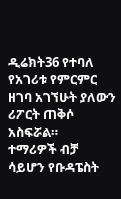ዲሬክት36 የተባለ የአገሪቱ የምርምር ዘገባ አገኘሁት ያለውን ሪፖርት ጠቅሶ አስፍሯል።
ተማሪዎች ብቻ ሳይሆን የቡዳፔስት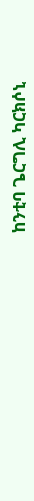ከንቲባ ጌርግሊ ካርክሶኒ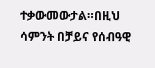ተቃውመውታል።በዚህ ሳምንት በቻይና የሰብዓዊ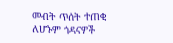መብት ጥሰት ተጠቂ ለሆኑም ጎዳናዎች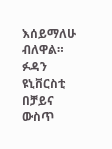እሰይማለሁ ብለዋል።
ፉዳን ዩኒቨርስቲ በቻይና ውስጥ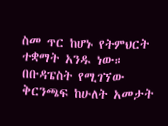ስመ ጥር ከሆኑ የትምህርት ተቋማት አንዱ ነው። በቡዳፔስት የሚገኘው ቅርንጫፍ ከሁለት አመታት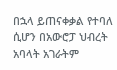በኋላ ይጠናቀቃል የተባለ ሲሆን በአውሮፓ ህብረት አባላት አገራትም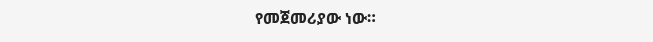የመጀመሪያው ነው።